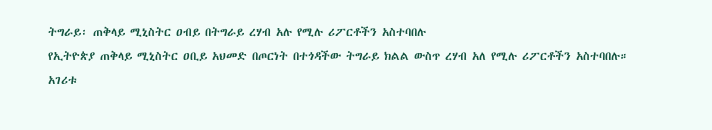ትግራይ፡ ጠቅላይ ሚኒስትር ዐብይ በትግራይ ረሃብ አሉ የሚሉ ሪፖርቶችን አስተባበሉ
የኢትዮጵያ ጠቅላይ ሚኒስትር ዐቢይ አህመድ በጦርነት በተጎዳችው ትግራይ ክልል ውስጥ ረሃብ አለ የሚሉ ሪፖርቶችን አስተባበሉ።
አገሪቱ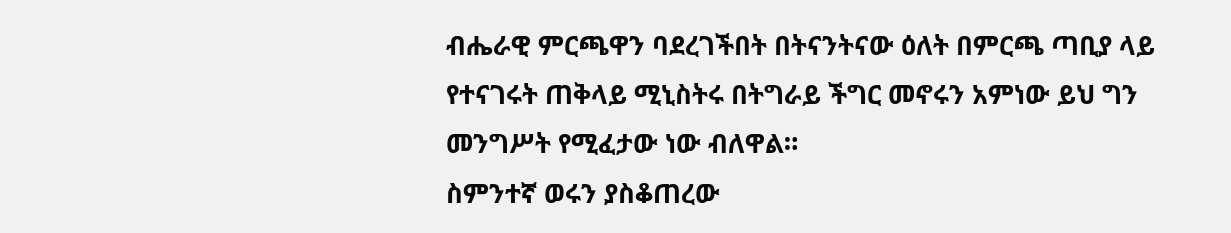ብሔራዊ ምርጫዋን ባደረገችበት በትናንትናው ዕለት በምርጫ ጣቢያ ላይ የተናገሩት ጠቅላይ ሚኒስትሩ በትግራይ ችግር መኖሩን አምነው ይህ ግን መንግሥት የሚፈታው ነው ብለዋል።
ስምንተኛ ወሩን ያስቆጠረው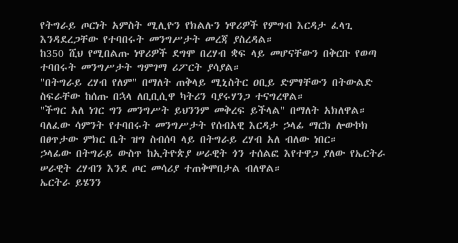የትግራይ ጦርነት አምስት ሚሊዮን የክልሉን ነዋሪዎች የምግብ እርዳታ ፈላጊ እንዳደረጋቸው የተባበሩት መንግሥታት መረጃ ያስረዳል።
ከ350 ሺህ የሚበልጡ ነዋሪዎች ደግሞ በረሃብ ቋፍ ላይ መሆናቸውን በቅርቡ የወጣ ተባበሩት መንግሥታት ግምገማ ሪፖርት ያሳያል።
"በትግራይ ረሃብ የለም" በማለት ጠቅላይ ሚኒስትር ዐቢይ ድምፃቸውን በትውልድ ስፍራቸው ከሰጡ በኋላ ለቢቢሲዋ ካትሪን ባያሩሃንጋ ተናግረዋል።
"ችግር አለ ነገር ግን መንግሥት ይህንንም መቅረፍ ይችላል" በማለት አክለዋል።
ባለፈው ሳምንት የተባበሩት መንግሥታት የሰብአዊ እርዳታ ኃላፊ ማርክ ሎውኮክ በፀጥታው ምክር ቤት ዝግ ስብሰባ ላይ በትግራይ ረሃብ አለ ብለው ነበር።
ኃላፊው በትግራይ ውስጥ ከኢትዮጵያ ሠራዊት ጎን ተሰልፎ እየተዋጋ ያለው የኤርትራ ሠራዊት ረሃብን እንደ ጦር መሳሪያ ተጠቅሞበታል ብለዋል።
ኤርትራ ይሄንን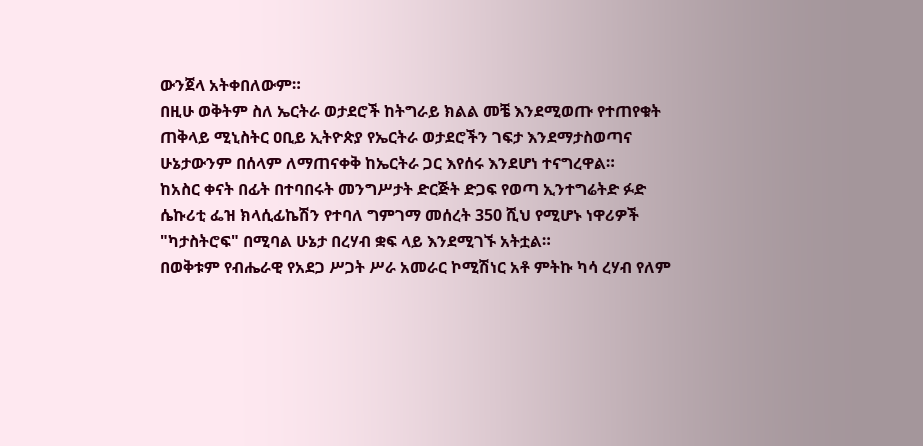ውንጀላ አትቀበለውም።
በዚሁ ወቅትም ስለ ኤርትራ ወታደሮች ከትግራይ ክልል መቼ እንደሚወጡ የተጠየቁት ጠቅላይ ሚኒስትር ዐቢይ ኢትዮጵያ የኤርትራ ወታደሮችን ገፍታ እንደማታስወጣና ሁኔታውንም በሰላም ለማጠናቀቅ ከኤርትራ ጋር እየሰሩ እንደሆነ ተናግረዋል።
ከአስር ቀናት በፊት በተባበሩት መንግሥታት ድርጅት ድጋፍ የወጣ ኢንተግሬትድ ፉድ ሴኩሪቲ ፌዝ ክላሲፊኬሽን የተባለ ግምገማ መሰረት 350 ሺህ የሚሆኑ ነዋሪዎች "ካታስትሮፍ" በሚባል ሁኔታ በረሃብ ቋፍ ላይ እንደሚገኙ አትቷል።
በወቅቱም የብሔራዊ የአደጋ ሥጋት ሥራ አመራር ኮሚሽነር አቶ ምትኩ ካሳ ረሃብ የለም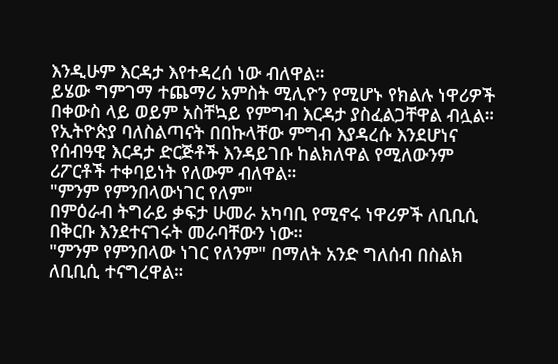እንዲሁም እርዳታ እየተዳረሰ ነው ብለዋል።
ይሄው ግምገማ ተጨማሪ አምስት ሚሊዮን የሚሆኑ የክልሉ ነዋሪዎች በቀውስ ላይ ወይም አስቸኳይ የምግብ እርዳታ ያስፈልጋቸዋል ብሏል።
የኢትዮጵያ ባለስልጣናት በበኩላቸው ምግብ እያዳረሱ እንደሆነና የሰብዓዊ እርዳታ ድርጅቶች እንዳይገቡ ከልክለዋል የሚለውንም ሪፖርቶች ተቀባይነት የለውም ብለዋል።
"ምንም የምንበላውነገር የለም"
በምዕራብ ትግራይ ቃፍታ ሁመራ አካባቢ የሚኖሩ ነዋሪዎች ለቢቢሲ በቅርቡ እንደተናገሩት መራባቸውን ነው።
"ምንም የምንበላው ነገር የለንም" በማለት አንድ ግለሰብ በስልክ ለቢቢሲ ተናግረዋል።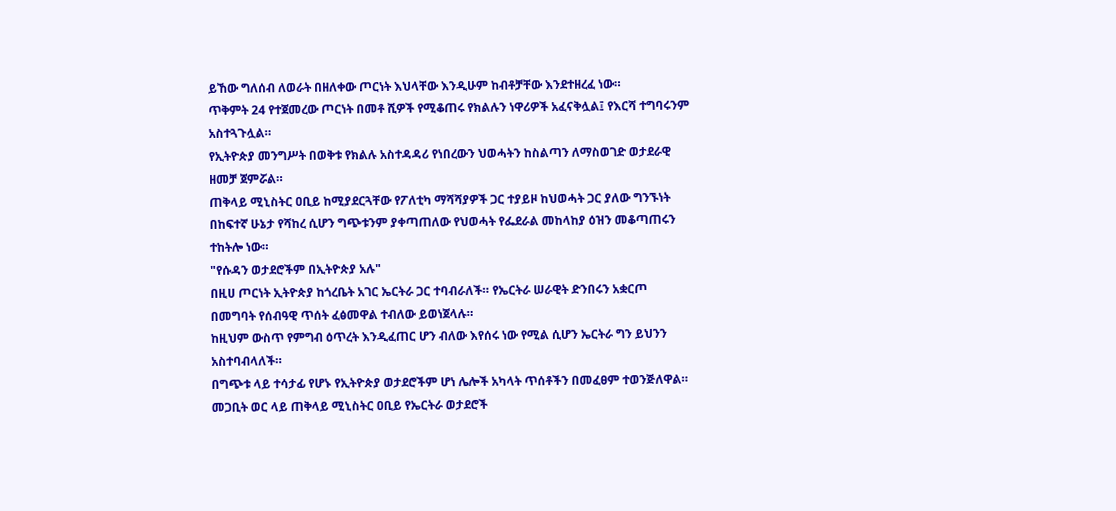ይኸው ግለሰብ ለወራት በዘለቀው ጦርነት እህላቸው እንዲሁም ከብቶቻቸው እንደተዘረፈ ነው።
ጥቅምት 24 የተጀመረው ጦርነት በመቶ ሺዎች የሚቆጠሩ የክልሉን ነዋሪዎች አፈናቅሏል፤ የእርሻ ተግባሩንም አስተጓጉሏል።
የኢትዮጵያ መንግሥት በወቅቱ የክልሉ አስተዳዳሪ የነበረውን ህወሓትን ከስልጣን ለማስወገድ ወታደራዊ ዘመቻ ጀምሯል።
ጠቅላይ ሚኒስትር ዐቢይ ከሚያደርጓቸው የፖለቲካ ማሻሻያዎች ጋር ተያይዞ ከህወሓት ጋር ያለው ግንኙነት በከፍተኛ ሁኔታ የሻከረ ሲሆን ግጭቱንም ያቀጣጠለው የህወሓት የፌደራል መከላከያ ዕዝን መቆጣጠሩን ተከትሎ ነው።
"የሱዳን ወታደሮችም በኢትዮጵያ አሉ"
በዚሀ ጦርነት ኢትዮጵያ ከጎረቤት አገር ኤርትራ ጋር ተባብራለች። የኤርትራ ሠራዊት ድንበሩን አቋርጦ በመግባት የሰብዓዊ ጥሰት ፈፅመዋል ተብለው ይወነጀላሉ።
ከዚህም ውስጥ የምግብ ዕጥረት እንዲፈጠር ሆን ብለው እየሰሩ ነው የሚል ሲሆን ኤርትራ ግን ይህንን አስተባብላለች።
በግጭቱ ላይ ተሳታፊ የሆኑ የኢትዮጵያ ወታደሮችም ሆነ ሌሎች አካላት ጥሰቶችን በመፈፀም ተወንጅለዋል።
መጋቢት ወር ላይ ጠቅላይ ሚኒስትር ዐቢይ የኤርትራ ወታደሮች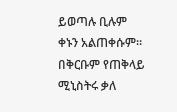ይወጣሉ ቢሉም ቀኑን አልጠቀሱም።
በቅርቡም የጠቅላይ ሚኒስትሩ ቃለ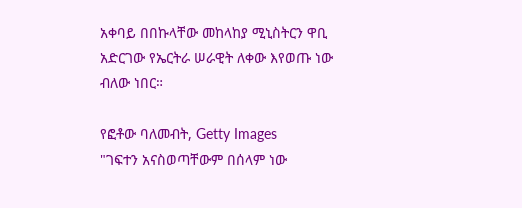አቀባይ በበኩላቸው መከላከያ ሚኒስትርን ዋቢ አድርገው የኤርትራ ሠራዊት ለቀው እየወጡ ነው ብለው ነበር።

የፎቶው ባለመብት, Getty Images
"ገፍተን አናስወጣቸውም በሰላም ነው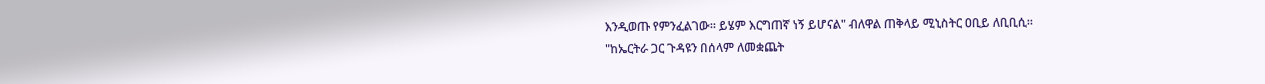እንዲወጡ የምንፈልገው። ይሄም እርግጠኛ ነኝ ይሆናል" ብለዋል ጠቅላይ ሚኒስትር ዐቢይ ለቢቢሲ።
"ከኤርትራ ጋር ጉዳዩን በሰላም ለመቋጨት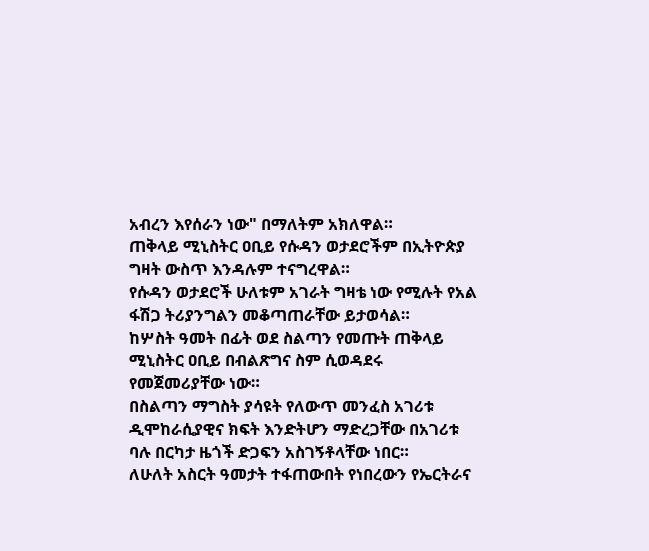አብረን እየሰራን ነው" በማለትም አክለዋል።
ጠቅላይ ሚኒስትር ዐቢይ የሱዳን ወታደሮችም በኢትዮጵያ ግዛት ውስጥ እንዳሉም ተናግረዋል።
የሱዳን ወታደሮች ሁለቱም አገራት ግዛቴ ነው የሚሉት የአል ፋሽጋ ትሪያንግልን መቆጣጠራቸው ይታወሳል።
ከሦስት ዓመት በፊት ወደ ስልጣን የመጡት ጠቅላይ ሚኒስትር ዐቢይ በብልጽግና ስም ሲወዳደሩ የመጀመሪያቸው ነው።
በስልጣን ማግስት ያሳዩት የለውጥ መንፈስ አገሪቱ ዲሞከራሲያዊና ክፍት እንድትሆን ማድረጋቸው በአገሪቱ ባሉ በርካታ ዜጎች ድጋፍን አስገኝቶላቸው ነበር።
ለሁለት አስርት ዓመታት ተፋጠውበት የነበረውን የኤርትራና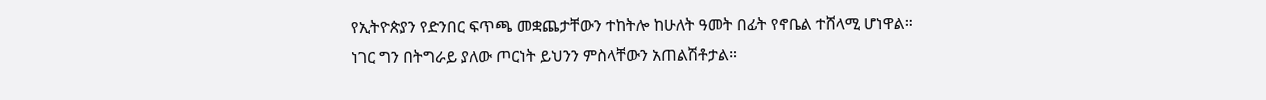የኢትዮጵያን የድንበር ፍጥጫ መቋጨታቸውን ተከትሎ ከሁለት ዓመት በፊት የኖቤል ተሸላሚ ሆነዋል።
ነገር ግን በትግራይ ያለው ጦርነት ይህንን ምስላቸውን አጠልሽቶታል።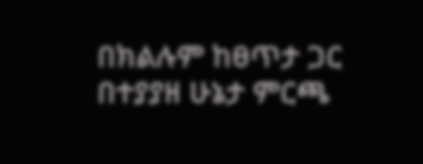በክልሉም ከፀጥታ ጋር በተያያዘ ሁኔታ ምርጫ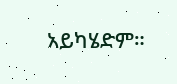አይካሄድም።